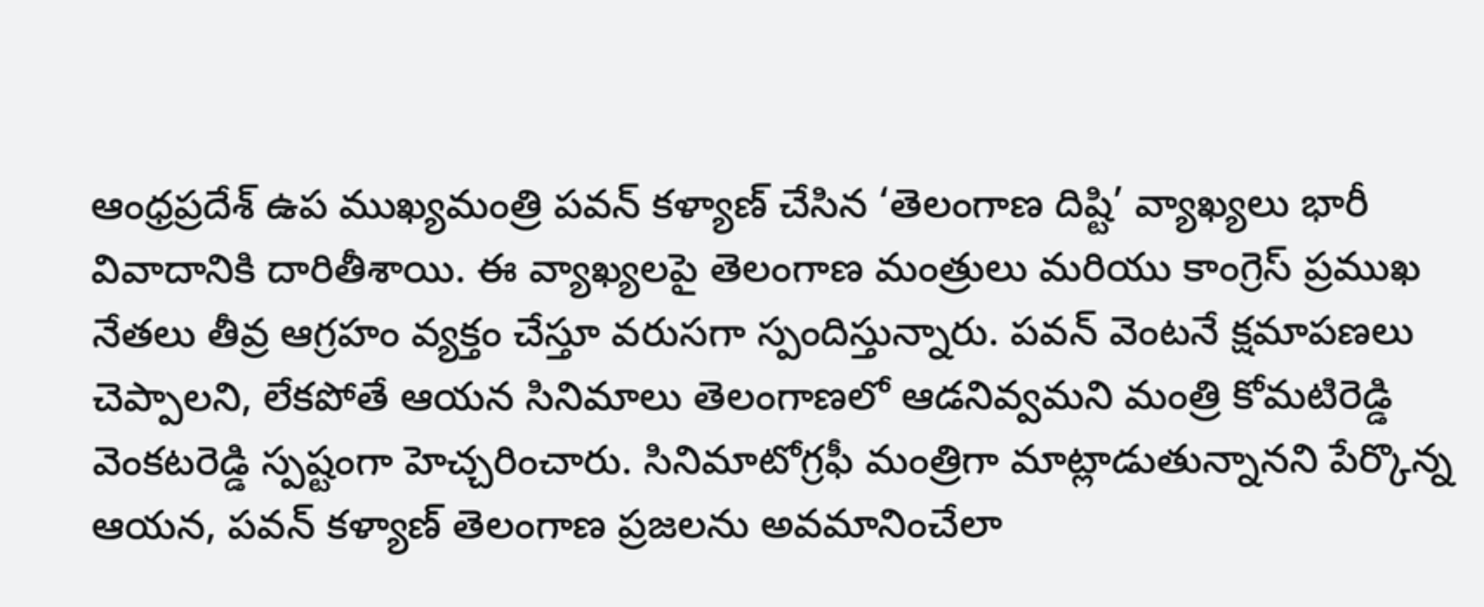ఆంధ్రప్రదేశ్ ఉప ముఖ్యమంత్రి పవన్ కళ్యాణ్ చేసిన ‘తెలంగాణ దిష్టి’ వ్యాఖ్యలు భారీ వివాదానికి దారితీశాయి. ఈ వ్యాఖ్యలపై తెలంగాణ మంత్రులు మరియు కాంగ్రెస్ ప్రముఖ నేతలు తీవ్ర ఆగ్రహం వ్యక్తం చేస్తూ వరుసగా స్పందిస్తున్నారు. పవన్ వెంటనే క్షమాపణలు చెప్పాలని, లేకపోతే ఆయన సినిమాలు తెలంగాణలో ఆడనివ్వమని మంత్రి కోమటిరెడ్డి వెంకటరెడ్డి స్పష్టంగా హెచ్చరించారు. సినిమాటోగ్రఫీ మంత్రిగా మాట్లాడుతున్నానని పేర్కొన్న ఆయన, పవన్ కళ్యాణ్ తెలంగాణ ప్రజలను అవమానించేలా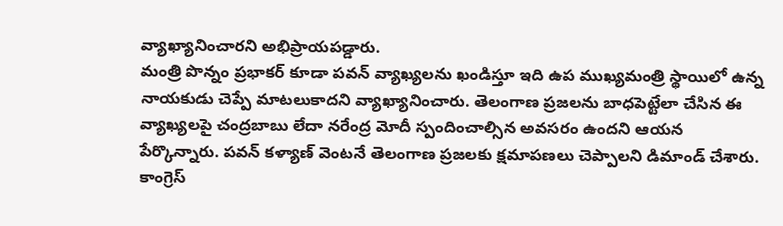వ్యాఖ్యానించారని అభిప్రాయపడ్డారు.
మంత్రి పొన్నం ప్రభాకర్ కూడా పవన్ వ్యాఖ్యలను ఖండిస్తూ ఇది ఉప ముఖ్యమంత్రి స్థాయిలో ఉన్న నాయకుడు చెప్పే మాటలుకాదని వ్యాఖ్యానించారు. తెలంగాణ ప్రజలను బాధపెట్టేలా చేసిన ఈ వ్యాఖ్యలపై చంద్రబాబు లేదా నరేంద్ర మోదీ స్పందించాల్సిన అవసరం ఉందని ఆయన పేర్కొన్నారు. పవన్ కళ్యాణ్ వెంటనే తెలంగాణ ప్రజలకు క్షమాపణలు చెప్పాలని డిమాండ్ చేశారు.
కాంగ్రెస్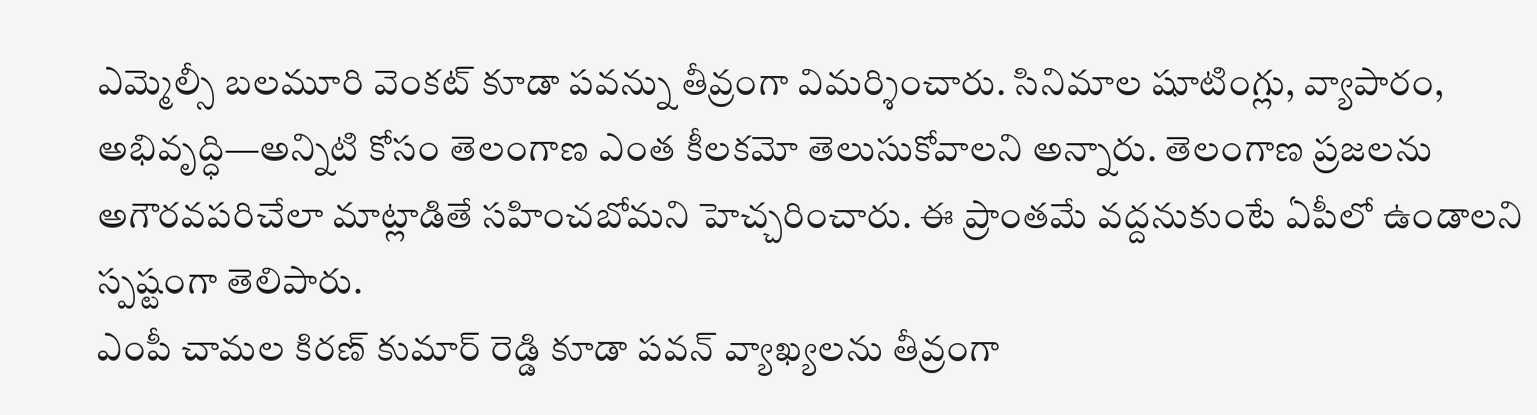ఎమ్మెల్సీ బలమూరి వెంకట్ కూడా పవన్ను తీవ్రంగా విమర్శించారు. సినిమాల షూటింగ్లు, వ్యాపారం, అభివృద్ధి—అన్నిటి కోసం తెలంగాణ ఎంత కీలకమో తెలుసుకోవాలని అన్నారు. తెలంగాణ ప్రజలను అగౌరవపరిచేలా మాట్లాడితే సహించబోమని హెచ్చరించారు. ఈ ప్రాంతమే వద్దనుకుంటే ఏపీలో ఉండాలని స్పష్టంగా తెలిపారు.
ఎంపీ చామల కిరణ్ కుమార్ రెడ్డి కూడా పవన్ వ్యాఖ్యలను తీవ్రంగా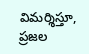విమర్శిస్తూ, ప్రజల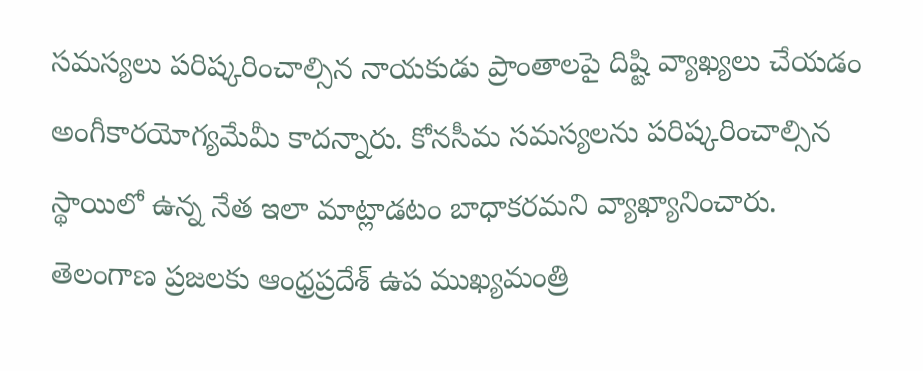సమస్యలు పరిష్కరించాల్సిన నాయకుడు ప్రాంతాలపై దిష్టి వ్యాఖ్యలు చేయడం అంగీకారయోగ్యమేమీ కాదన్నారు. కోనసీమ సమస్యలను పరిష్కరించాల్సిన స్థాయిలో ఉన్న నేత ఇలా మాట్లాడటం బాధాకరమని వ్యాఖ్యానించారు.
తెలంగాణ ప్రజలకు ఆంధ్రప్రదేశ్ ఉప ముఖ్యమంత్రి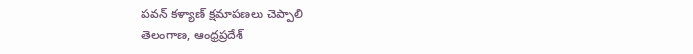పవన్ కళ్యాణ్ క్షమాపణలు చెప్పాలి
తెలంగాణ, ఆంధ్రప్రదేశ్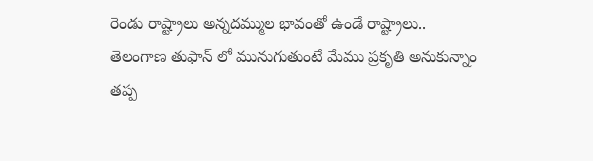రెండు రాష్ట్రాలు అన్నదమ్ముల భావంతో ఉండే రాష్ట్రాలు..
తెలంగాణ తుఫాన్ లో మునుగుతుంటే మేము ప్రకృతి అనుకున్నాం తప్ప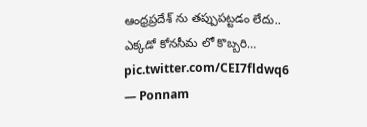ఆంధ్రప్రదేశ్ ను తప్పుపట్టడం లేదు..
ఎక్కడో కోనసీమ లో కొబ్బరి… pic.twitter.com/CEI7fldwq6
— Ponnam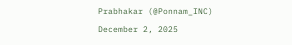Prabhakar (@Ponnam_INC) December 2, 2025